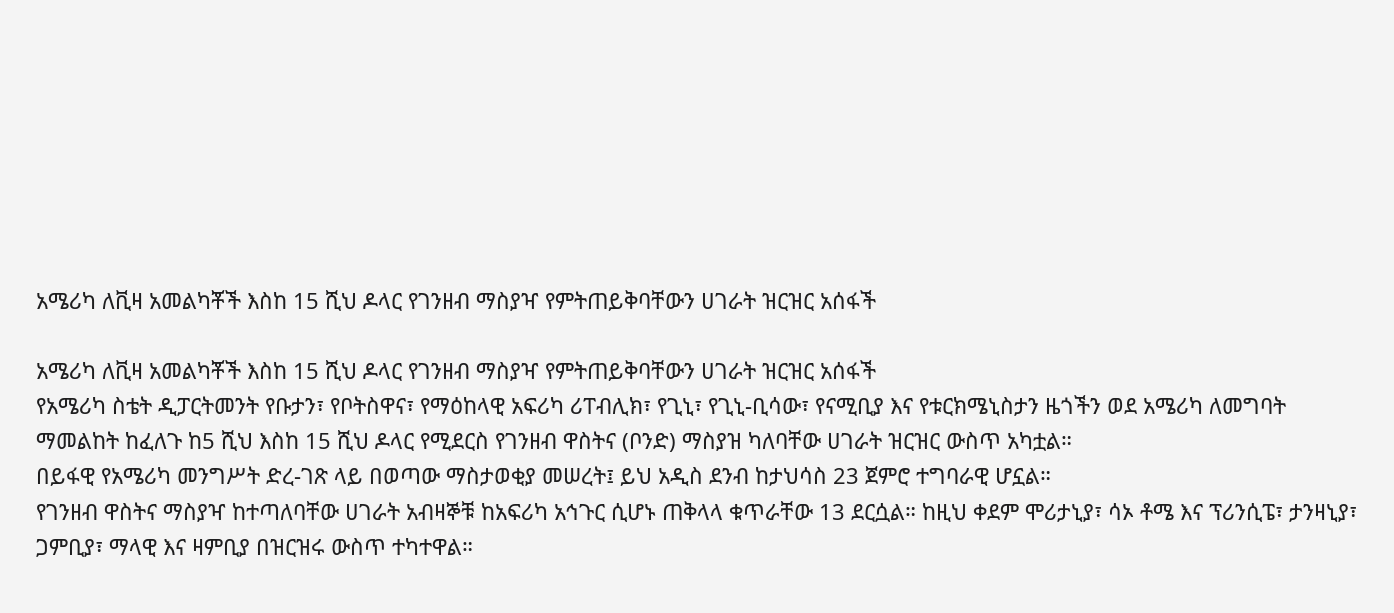አሜሪካ ለቪዛ አመልካቾች እስከ 15 ሺህ ዶላር የገንዘብ ማስያዣ የምትጠይቅባቸውን ሀገራት ዝርዝር አሰፋች

አሜሪካ ለቪዛ አመልካቾች እስከ 15 ሺህ ዶላር የገንዘብ ማስያዣ የምትጠይቅባቸውን ሀገራት ዝርዝር አሰፋች
የአሜሪካ ስቴት ዲፓርትመንት የቡታን፣ የቦትስዋና፣ የማዕከላዊ አፍሪካ ሪፐብሊክ፣ የጊኒ፣ የጊኒ-ቢሳው፣ የናሚቢያ እና የቱርክሜኒስታን ዜጎችን ወደ አሜሪካ ለመግባት ማመልከት ከፈለጉ ከ5 ሺህ እስከ 15 ሺህ ዶላር የሚደርስ የገንዘብ ዋስትና (ቦንድ) ማስያዝ ካለባቸው ሀገራት ዝርዝር ውስጥ አካቷል።
በይፋዊ የአሜሪካ መንግሥት ድረ-ገጽ ላይ በወጣው ማስታወቂያ መሠረት፤ ይህ አዲስ ደንብ ከታህሳስ 23 ጀምሮ ተግባራዊ ሆኗል።
የገንዘብ ዋስትና ማስያዣ ከተጣለባቸው ሀገራት አብዛኞቹ ከአፍሪካ አኅጉር ሲሆኑ ጠቅላላ ቁጥራቸው 13 ደርሷል። ከዚህ ቀደም ሞሪታኒያ፣ ሳኦ ቶሜ እና ፕሪንሲፔ፣ ታንዛኒያ፣ ጋምቢያ፣ ማላዊ እና ዛምቢያ በዝርዝሩ ውስጥ ተካተዋል።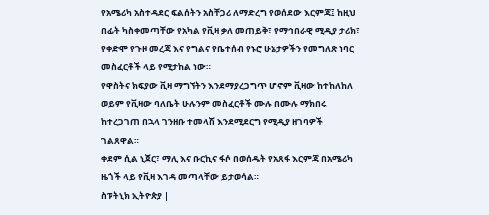የአሜሪካ አስተዳደር ፍልሰትን አስቸጋሪ ለማድረግ የወሰደው እርምጃ፤ ከዚህ በፊት ካስቀመጣቸው የአካል የቪዛ ቃለ መጠይቅ፣ የማኅበራዊ ሚዲያ ታሪክ፣ የቀድሞ የጉዞ መረጃ እና የግልና የቤተሰብ የኑሮ ሁኔታዎችን የመግለጽ ነባር መስፈርቶች ላይ የሚታከል ነው።
የዋስትና ክፍያው ቪዛ ማግኘትን እንደማያረጋግጥ ሆኖም ቪዛው ከተከለከለ ወይም የቪዛው ባለቤት ሁሉንም መስፈርቶች ሙሉ በሙሉ ማክበሩ ከተረጋገጠ በኋላ ገንዘቡ ተመላሽ እንደሚደርግ የሚዲያ ዘገባዎች ገልጸዋል።
ቀደም ሲል ኒጀር፣ ማሊ እና ቡርኪና ፋሶ በወሰዱት የአጸፋ እርምጃ በአሜሪካ ዜጎች ላይ የቪዛ እገዳ መጣላቸው ይታወሳል።
ስፑትኒክ ኢትዮጵያ |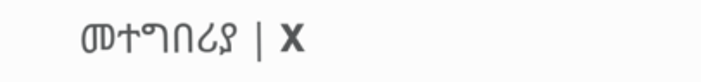መተግበሪያ | X